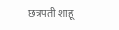छत्रपती शाहू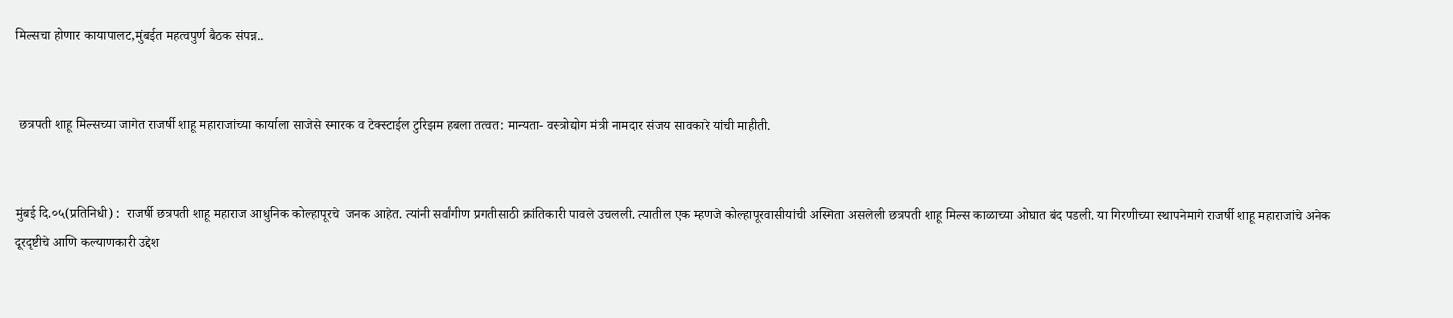मिल्सचा होणार कायापालट,मुंबईत महत्वपुर्ण बैठक संपन्न..


 छत्रपती शाहू मिल्सच्या जागेत राजर्षी शाहू महाराजांच्या कार्याला साजेसे स्मारक व टेक्स्टाईल टुरिझम हबला तत्वत: मान्यता- वस्त्रोद्योग मंत्री नामदार संजय सावकारे यांची माहीती.


मुंबई दि.०५(प्रतिनिधी) :  राजर्षी छत्रपती शाहू महाराज आधुनिक कोल्हापूरचे  जनक आहेत. त्यांनी सर्वांगीण प्रगतीसाठी क्रांतिकारी पावले उचलली. त्यातील एक म्हणजे कोल्हापूरवासीयांची अस्मिता असलेली छत्रपती शाहू मिल्स काळाच्या ओघात बंद पडली. या गिरणीच्या स्थापनेमागे राजर्षी शाहू महाराजांचे अनेक दूरदृष्टीचे आणि कल्याणकारी उद्देश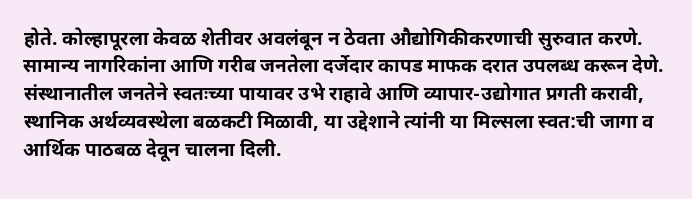होते. कोल्हापूरला केवळ शेतीवर अवलंबून न ठेवता औद्योगिकीकरणाची सुरुवात करणे. सामान्य नागरिकांना आणि गरीब जनतेला दर्जेदार कापड माफक दरात उपलब्ध करून देणे. संस्थानातील जनतेने स्वतःच्या पायावर उभे राहावे आणि व्यापार-उद्योगात प्रगती करावी, स्थानिक अर्थव्यवस्थेला बळकटी मिळावी, या उद्देशाने त्यांनी या मिल्सला स्वत:ची जागा व आर्थिक पाठबळ देवून चालना दिली.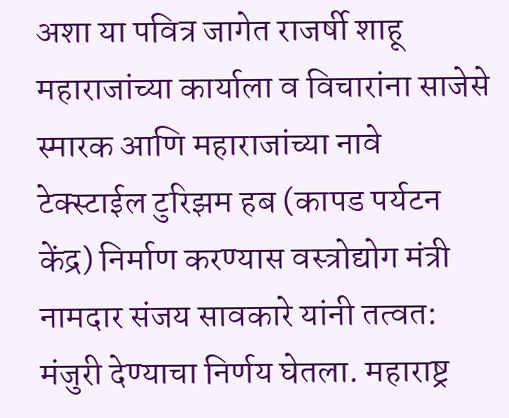अशा या पवित्र जागेत राजर्षी शाहू महाराजांच्या कार्याला व विचारांना साजेसे स्मारक आणि महाराजांच्या नावे टेक्स्टाईल टुरिझम हब (कापड पर्यटन केंद्र) निर्माण करण्यास वस्त्रोद्योग मंत्री नामदार संजय सावकारे यांनी तत्वत: मंजुरी देण्याचा निर्णय घेतला. महाराष्ट्र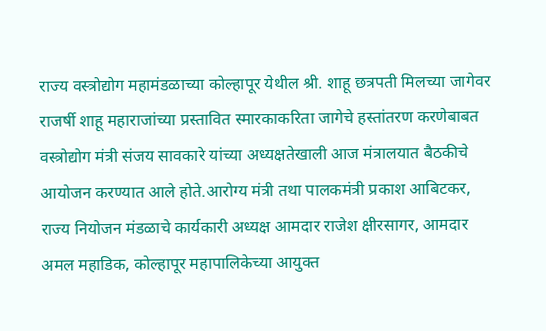राज्य वस्त्रोद्योग महामंडळाच्या कोल्हापूर येथील श्री. शाहू छत्रपती मिलच्या जागेवर राजर्षी शाहू महाराजांच्या प्रस्तावित स्मारकाकरिता जागेचे हस्तांतरण करणेबाबत वस्त्रोद्योग मंत्री संजय सावकारे यांच्या अध्यक्षतेखाली आज मंत्रालयात बैठकीचे आयोजन करण्यात आले होते.आरोग्य मंत्री तथा पालकमंत्री प्रकाश आबिटकर, राज्य नियोजन मंडळाचे कार्यकारी अध्यक्ष आमदार राजेश क्षीरसागर, आमदार अमल महाडिक, कोल्हापूर महापालिकेच्या आयुक्त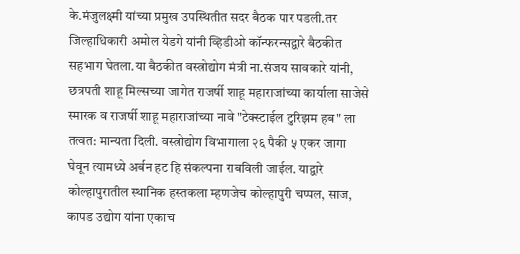के.मंजुलक्ष्मी यांच्या प्रमुख उपस्थितीत सदर बैठक पार पडली.तर जिल्हाधिकारी अमोल येडगे यांनी व्हिडीओ कॉन्फरन्सद्वारे बैठकीत सहभाग घेतला.या बैठकीत वस्त्रोद्योग मंत्री ना.संजय सावकारे यांनी, छत्रपती शाहू मिल्सच्या जागेत राजर्षी शाहू महाराजांच्या कार्याला साजेसे स्मारक व राजर्षी शाहू महाराजांच्या नावे "टेक्स्टाईल टुरिझम हब" ला तत्वत: मान्यता दिली. वस्त्रोद्योग विभागाला २६ पैकी ५ एकर जागा घेवून त्यामध्ये अर्बन हट हि संकल्पना राबविली जाईल. याद्वारे कोल्हापुरातील स्थानिक हस्तकला म्हणजेच कोल्हापुरी चप्पल, साज, कापड उद्योग यांना एकाच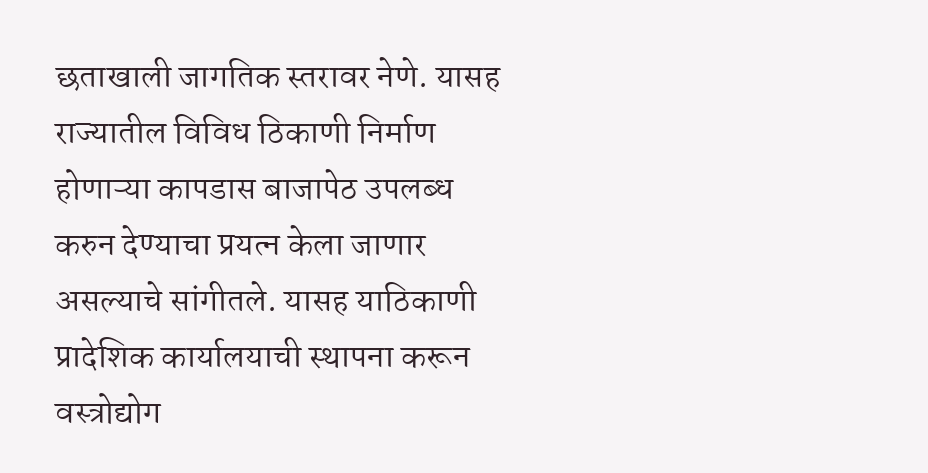छताखाली जागतिक स्तरावर नेणे. यासह राज्यातील विविध ठिकाणी निर्माण होणाऱ्या कापडास बाजापेठ उपलब्ध करुन देण्याचा प्रयत्न केला जाणार असल्याचे सांगीतले. यासह याठिकाणी प्रादेशिक कार्यालयाची स्थापना करून वस्त्रोद्योग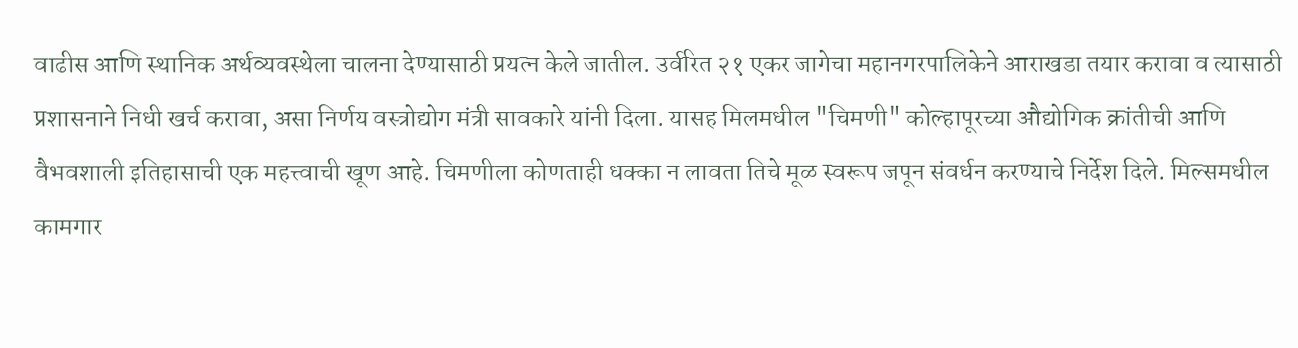वाढीस आणि स्थानिक अर्थव्यवस्थेला चालना देण्यासाठी प्रयत्न केले जातील. उर्वरित २१ एकर जागेचा महानगरपालिकेने आराखडा तयार करावा व त्यासाठी प्रशासनाने निधी खर्च करावा, असा निर्णय वस्त्रोद्योग मंत्री सावकारे यांनी दिला. यासह मिलमधील "चिमणी" कोल्हापूरच्या औद्योगिक क्रांतीची आणि वैभवशाली इतिहासाची एक महत्त्वाची खूण आहे. चिमणीला कोणताही धक्का न लावता तिचे मूळ स्वरूप जपून संवर्धन करण्याचे निर्देश दिले. मिल्समधील कामगार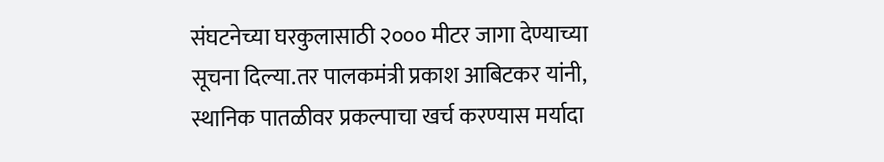संघटनेच्या घरकुलासाठी २००० मीटर जागा देण्याच्या सूचना दिल्या.तर पालकमंत्री प्रकाश आबिटकर यांनी, स्थानिक पातळीवर प्रकल्पाचा खर्च करण्यास मर्यादा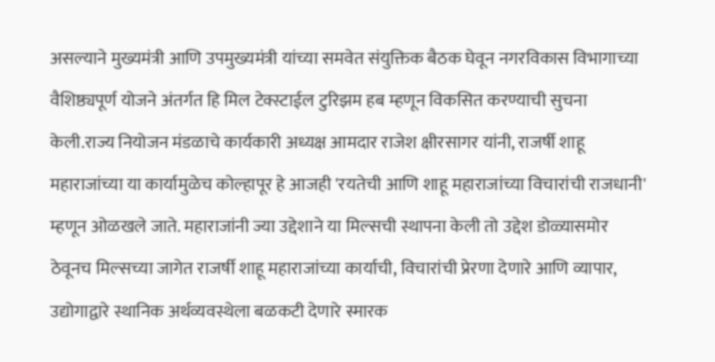असल्याने मुख्यमंत्री आणि उपमुख्यमंत्री यांच्या समवेत संयुक्तिक बैठक घेवून नगरविकास विभागाच्या वैशिष्ठ्यपूर्ण योजने अंतर्गत हि मिल टेक्स्टाईल टुरिझम हब म्हणून विकसित करण्याची सुचना केली.राज्य नियोजन मंडळाचे कार्यकारी अध्यक्ष आमदार राजेश क्षीरसागर यांनी, राजर्षी शाहू महाराजांच्या या कार्यामुळेच कोल्हापूर हे आजही 'रयतेची आणि शाहू महाराजांच्या विचारांची राजधानी' म्हणून ओळखले जाते. महाराजांनी ज्या उद्देशाने या मिल्सची स्थापना केली तो उद्देश डोळ्यासमोर ठेवूनच मिल्सच्या जागेत राजर्षी शाहू महाराजांच्या कार्याची, विचारांची प्रेरणा देणारे आणि व्यापार, उद्योगाद्वारे स्थानिक अर्थव्यवस्थेला बळकटी देणारे स्मारक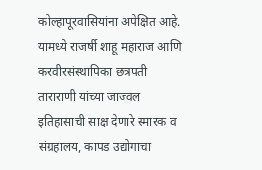कोल्हापूरवासियांना अपेक्षित आहे. यामध्ये राजर्षी शाहू महाराज आणि करवीरसंस्थापिका छत्रपती ताराराणी यांच्या जाज्वल इतिहासाची साक्ष देणारे स्मारक व संग्रहालय, कापड उद्योगाचा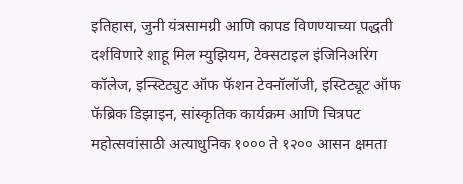इतिहास, जुनी यंत्रसामग्री आणि कापड विणण्याच्या पद्धती दर्शविणारे शाहू मिल म्युझियम, टेक्सटाइल इंजिनिअरिंग कॉलेज, इन्स्टिट्युट ऑफ फॅशन टेक्नॉलॉजी, इस्टिट्यूट ऑफ फॅब्रिक डिझाइन, सांस्कृतिक कार्यक्रम आणि चित्रपट महोत्सवांसाठी अत्याधुनिक १००० ते १२०० आसन क्षमता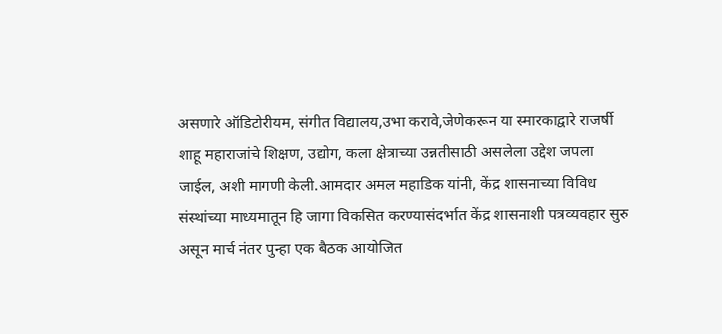असणारे ऑडिटोरीयम, संगीत विद्यालय,उभा करावे,जेणेकरून या स्मारकाद्वारे राजर्षी शाहू महाराजांचे शिक्षण, उद्योग, कला क्षेत्राच्या उन्नतीसाठी असलेला उद्देश जपला जाईल, अशी मागणी केली.आमदार अमल महाडिक यांनी, केंद्र शासनाच्या विविध संस्थांच्या माध्यमातून हि जागा विकसित करण्यासंदर्भात केंद्र शासनाशी पत्रव्यवहार सुरु असून मार्च नंतर पुन्हा एक बैठक आयोजित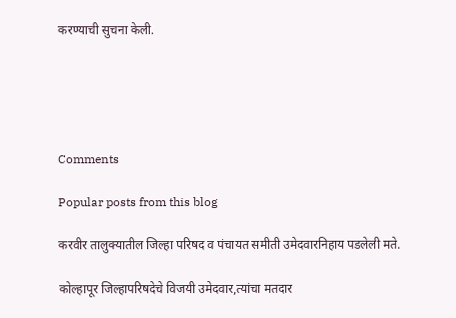करण्याची सुचना केली.





Comments

Popular posts from this blog

करवीर तालुक्यातील जिल्हा परिषद व पंचायत समीती उमेदवारनिहाय पडलेली मते.

कोल्हापूर जिल्हापरिषदेचे विजयी उमेदवार,त्यांचा मतदार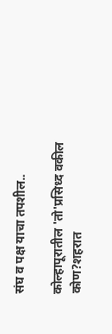संघ व पक्ष याचा तपशील..

कोल्हापूरातील 'तो'प्रसिध्द वकील कोण?शहरात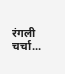रंगली चर्चा...